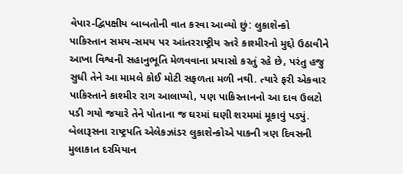વેપાર-દ્વિપક્ષીય બાબતોની વાત કરવા આવ્યો છું: લુકાશેન્કો
પાકિસ્તાન સમય-સમય પર આંતરરાષ્ટ્રીય સ્તરે કાશ્મીરનો મુદ્દો ઉઠાવીને આખા વિશ્વની સહાનુભૂતિ મેળવવાના પ્રયાસો કરતું રહે છે, પરંતુ હજુ સુધી તેને આ મામલે કોઈ મોટી સફળતા મળી નથી. ત્યારે ફરી એકવાર પાકિસ્તાને કાશ્મીર રાગ આલાપ્યો, પણ પાકિસ્તાનનો આ દાવ ઉલટો પડી ગયો જયારે તેને પોતાના જ ઘરમાં ઘણી શરમમાં મૂકાવું પડ્યું.
બેલારૂસના રાષ્ટ્રપતિ એલેકઝાંડર લુકાશેન્કોએ પાકની ત્રણ દિવસની મુલાકાત દરમિયાન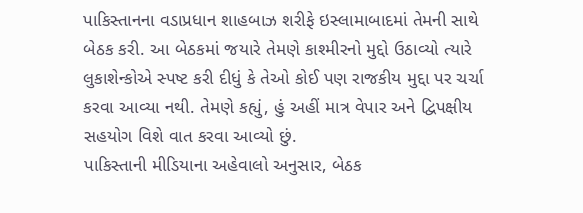પાકિસ્તાનના વડાપ્રધાન શાહબાઝ શરીફે ઇસ્લામાબાદમાં તેમની સાથે બેઠક કરી. આ બેઠકમાં જયારે તેમણે કાશ્મીરનો મુદ્દો ઉઠાવ્યો ત્યારે લુકાશેન્કોએ સ્પષ્ટ કરી દીધું કે તેઓ કોઈ પણ રાજકીય મુદ્દા પર ચર્ચા કરવા આવ્યા નથી. તેમણે કહ્યું, હું અહીં માત્ર વેપાર અને દ્વિપક્ષીય સહયોગ વિશે વાત કરવા આવ્યો છું.
પાકિસ્તાની મીડિયાના અહેવાલો અનુસાર, બેઠક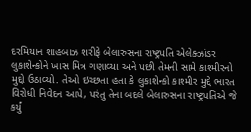દરમિયાન શાહબાઝ શરીફે બેલારુસના રાષ્ટ્રપતિ એલેક્ઝાંડર લુકાશેન્કોને ખાસ મિત્ર ગણાવ્યા અને પછી તેમની સામે કાશ્મીરનો મુદ્દો ઉઠાવ્યો. તેઓ ઇચ્છતા હતા કે લુકાશેન્કો કાશ્મીર મુદ્દે ભારત વિરોધી નિવેદન આપે, પરંતુ તેના બદલે બેલારુસના રાષ્ટ્રપતિએ જે કર્યું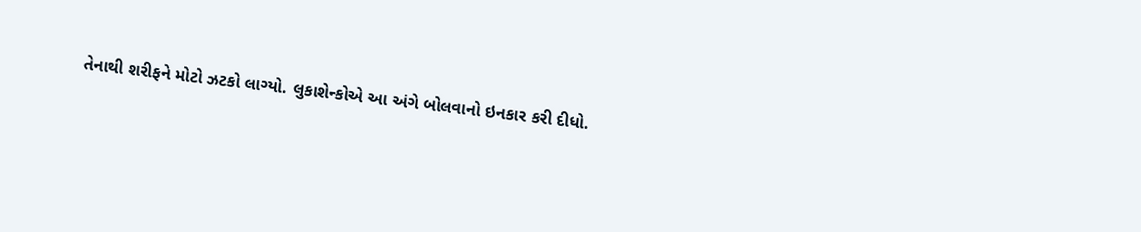તેનાથી શરીફને મોટો ઝટકો લાગ્યો. લુકાશેન્કોએ આ અંગે બોલવાનો ઇનકાર કરી દીધો.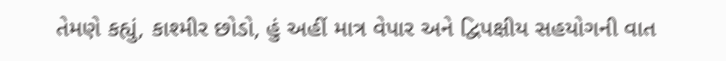તેમણે કહ્યું, કાશ્મીર છોડો, હું અહીં માત્ર વેપાર અને દ્વિપક્ષીય સહયોગની વાત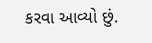કરવા આવ્યો છું.